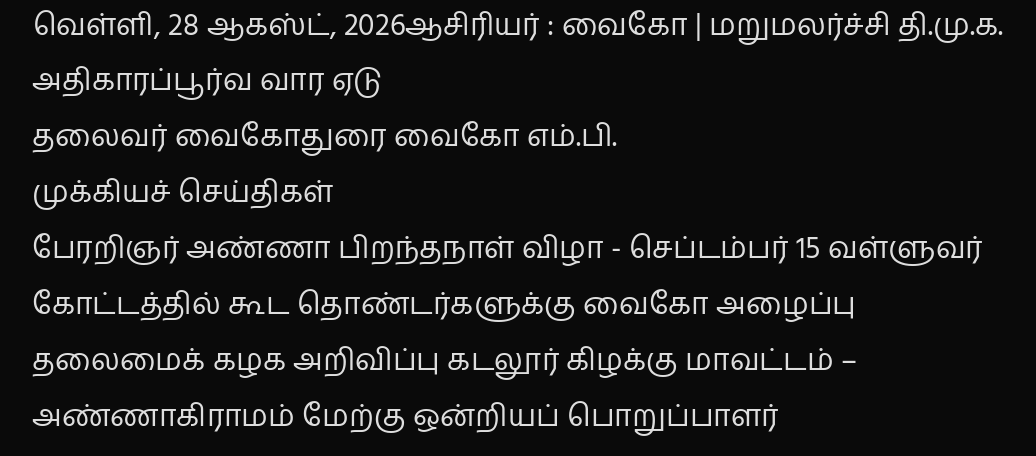வெள்ளி, 28 ஆகஸ்ட், 2026ஆசிரியர் : வைகோ | மறுமலர்ச்சி தி.மு.க. அதிகாரப்பூர்வ வார ஏடு
தலைவர் வைகோதுரை வைகோ எம்.பி.
முக்கியச் செய்திகள்
பேரறிஞர் அண்ணா பிறந்தநாள் விழா - செப்டம்பர் 15 வள்ளுவர் கோட்டத்தில் கூட தொண்டர்களுக்கு வைகோ அழைப்பு தலைமைக் கழக அறிவிப்பு கடலூர் கிழக்கு மாவட்டம் – அண்ணாகிராமம் மேற்கு ஒன்றியப் பொறுப்பாளர்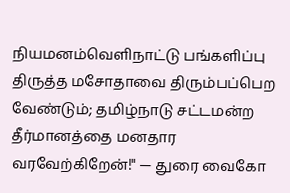நியமனம்வெளிநாட்டு பங்களிப்பு திருத்த மசோதாவை திரும்பப்பெற வேண்டும்; தமிழ்நாடு சட்டமன்ற தீர்மானத்தை மனதார வரவேற்கிறேன்!" — துரை வைகோ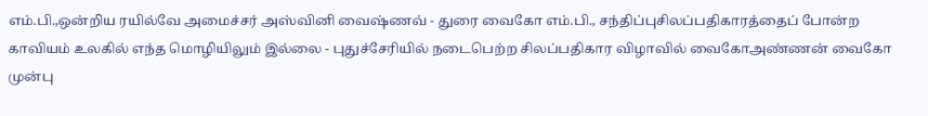எம்.பி.,ஒன்றிய ரயில்வே அமைச்சர் அஸ்வினி வைஷ்ணவ் - துரை வைகோ எம்.பி., சந்திப்புசிலப்பதிகாரத்தைப் போன்ற காவியம் உலகில் எந்த மொழியிலும் இல்லை - புதுச்சேரியில் நடைபெற்ற சிலப்பதிகார விழாவில் வைகோஅண்ணன் வைகோ முன்பு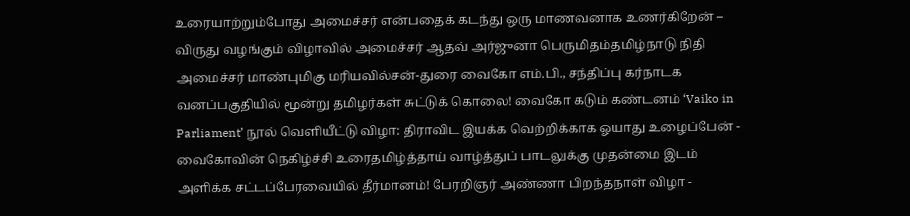உரையாற்றும்போது அமைச்சர் என்பதைக் கடந்து ஒரு மாணவனாக உணர்கிறேன் – விருது வழங்கும் விழாவில் அமைச்சர் ஆதவ் அர்ஜுனா பெருமிதம்தமிழ்நாடு நிதி அமைச்சர் மாண்புமிகு மரியவில்சன்-துரை வைகோ எம்.பி., சந்திப்பு கர்நாடக வனப்பகுதியில் மூன்று தமிழர்கள் சுட்டுக் கொலை! வைகோ கடும் கண்டனம் ‘Vaiko in Parliament’ நூல் வெளியீட்டு விழா: திராவிட இயக்க வெற்றிக்காக ஓயாது உழைப்பேன் - வைகோவின் நெகிழ்ச்சி உரைதமிழ்த்தாய் வாழ்த்துப் பாடலுக்கு முதன்மை இடம் அளிக்க சட்டப்பேரவையில் தீர்மானம்! பேரறிஞர் அண்ணா பிறந்தநாள் விழா -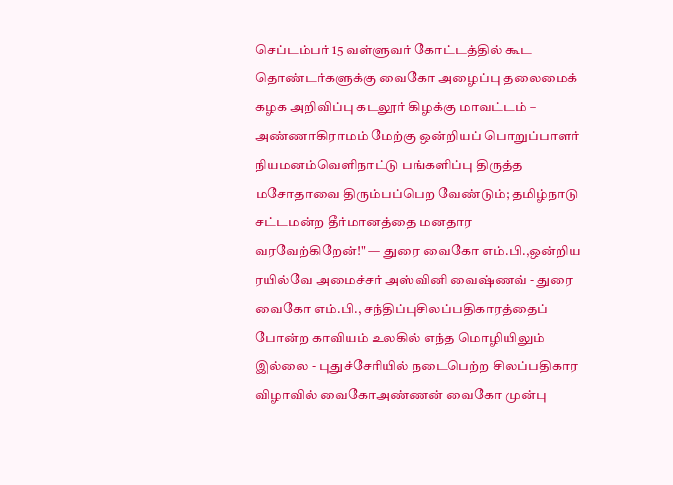செப்டம்பர் 15 வள்ளுவர் கோட்டத்தில் கூட தொண்டர்களுக்கு வைகோ அழைப்பு தலைமைக் கழக அறிவிப்பு கடலூர் கிழக்கு மாவட்டம் – அண்ணாகிராமம் மேற்கு ஒன்றியப் பொறுப்பாளர் நியமனம்வெளிநாட்டு பங்களிப்பு திருத்த மசோதாவை திரும்பப்பெற வேண்டும்; தமிழ்நாடு சட்டமன்ற தீர்மானத்தை மனதார வரவேற்கிறேன்!" — துரை வைகோ எம்.பி.,ஒன்றிய ரயில்வே அமைச்சர் அஸ்வினி வைஷ்ணவ் - துரை வைகோ எம்.பி., சந்திப்புசிலப்பதிகாரத்தைப் போன்ற காவியம் உலகில் எந்த மொழியிலும் இல்லை - புதுச்சேரியில் நடைபெற்ற சிலப்பதிகார விழாவில் வைகோஅண்ணன் வைகோ முன்பு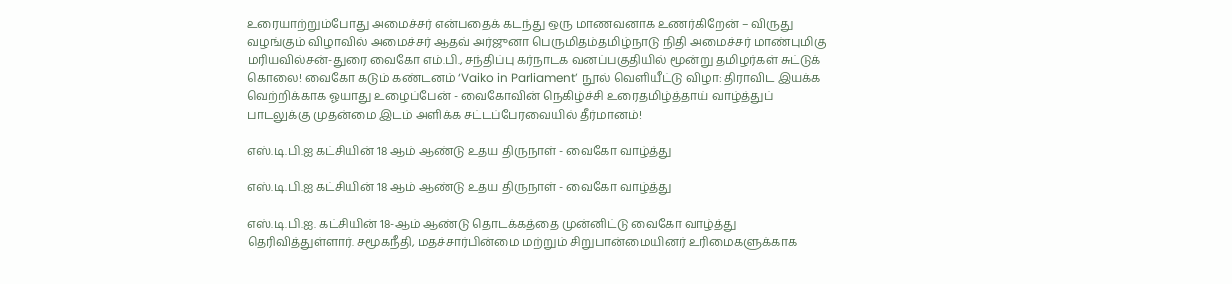உரையாற்றும்போது அமைச்சர் என்பதைக் கடந்து ஒரு மாணவனாக உணர்கிறேன் – விருது வழங்கும் விழாவில் அமைச்சர் ஆதவ் அர்ஜுனா பெருமிதம்தமிழ்நாடு நிதி அமைச்சர் மாண்புமிகு மரியவில்சன்-துரை வைகோ எம்.பி., சந்திப்பு கர்நாடக வனப்பகுதியில் மூன்று தமிழர்கள் சுட்டுக் கொலை! வைகோ கடும் கண்டனம் ‘Vaiko in Parliament’ நூல் வெளியீட்டு விழா: திராவிட இயக்க வெற்றிக்காக ஓயாது உழைப்பேன் - வைகோவின் நெகிழ்ச்சி உரைதமிழ்த்தாய் வாழ்த்துப் பாடலுக்கு முதன்மை இடம் அளிக்க சட்டப்பேரவையில் தீர்மானம்!

எஸ்.டி.பி.ஐ கட்சியின் 18 ஆம் ஆண்டு உதய திருநாள் - வைகோ வாழ்த்து

எஸ்.டி.பி.ஐ கட்சியின் 18 ஆம் ஆண்டு உதய திருநாள் - வைகோ வாழ்த்து

எஸ்.டி.பி.ஐ. கட்சியின் 18-ஆம் ஆண்டு தொடக்கத்தை முன்னிட்டு வைகோ வாழ்த்து தெரிவித்துள்ளார். சமூகநீதி, மதச்சார்பின்மை மற்றும் சிறுபான்மையினர் உரிமைகளுக்காக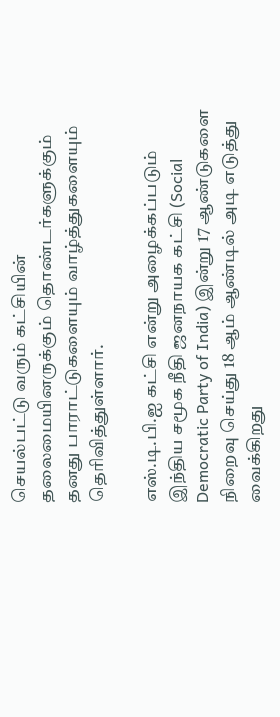செயல்பட்டு வரும் கட்சியின் தலைமையினருக்கும் தொண்டர்களுக்கும் தனது பாராட்டுகளையும் வாழ்த்துகளையும் தெரிவித்துள்ளார்.

எஸ்.டி.பி.ஐ கட்சி என்று அழைக்கப்படும் இந்திய சமூக நீதி ஜனநாயக கட்சி (Social Democratic Party of India) இன்று 17 ஆண்டுகளை நிறைவு செய்து 18 ஆம் ஆண்டில் அடி எடுத்து வைக்கிறது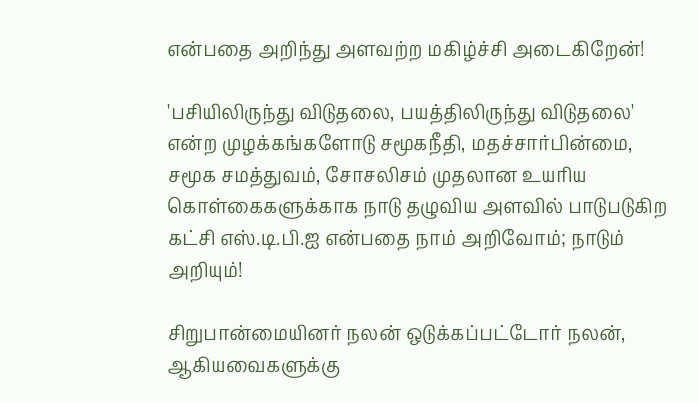என்பதை அறிந்து அளவற்ற மகிழ்ச்சி அடைகிறேன்!

'பசியிலிருந்து விடுதலை, பயத்திலிருந்து விடுதலை' என்ற முழக்கங்களோடு சமூகநீதி, மதச்சார்பின்மை, சமூக சமத்துவம், சோசலிசம் முதலான உயரிய கொள்கைகளுக்காக நாடு தழுவிய அளவில் பாடுபடுகிற கட்சி எஸ்.டி.பி.ஐ என்பதை நாம் அறிவோம்; நாடும் அறியும்!

சிறுபான்மையினர் நலன் ஒடுக்கப்பட்டோர் நலன், ஆகியவைகளுக்கு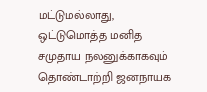மட்டுமல்லாது, ஒட்டுமொத்த மனித சமுதாய நலனுக்காகவும் தொண்டாற்றி ஜனநாயக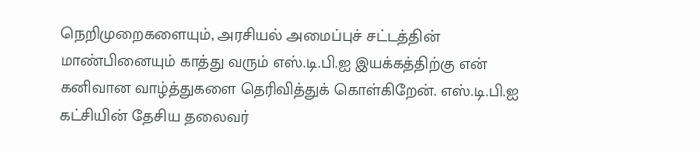நெறிமுறைகளையும், அரசியல் அமைப்புச் சட்டத்தின் மாண்பினையும் காத்து வரும் எஸ்.டி.பி.ஐ இயக்கத்திற்கு என் கனிவான வாழ்த்துகளை தெரிவித்துக் கொள்கிறேன். எஸ்.டி.பி.ஐ கட்சியின் தேசிய தலைவர்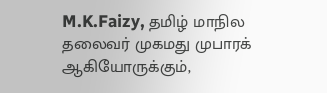M.K.Faizy, தமிழ் மாநில தலைவர் முகமது முபாரக் ஆகியோருக்கும்,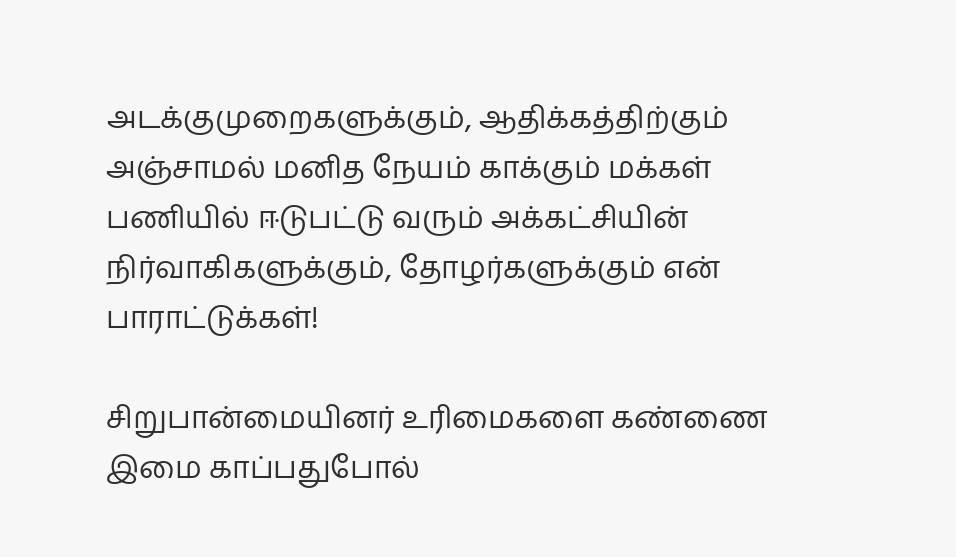அடக்குமுறைகளுக்கும், ஆதிக்கத்திற்கும் அஞ்சாமல் மனித நேயம் காக்கும் மக்கள் பணியில் ஈடுபட்டு வரும் அக்கட்சியின் நிர்வாகிகளுக்கும், தோழர்களுக்கும் என் பாராட்டுக்கள்!

சிறுபான்மையினர் உரிமைகளை கண்ணை இமை காப்பதுபோல்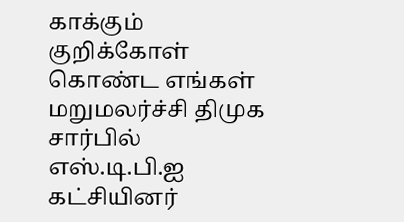காக்கும் குறிக்கோள் கொண்ட எங்கள் மறுமலர்ச்சி திமுக சார்பில் எஸ்.டி.பி.ஐ கட்சியினர்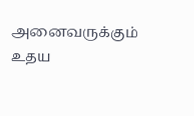அனைவருக்கும் உதய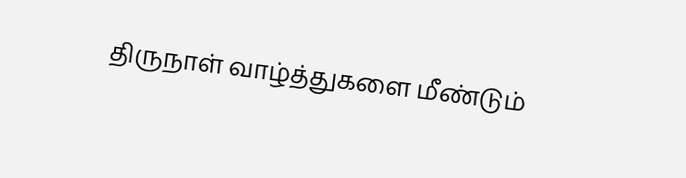திருநாள் வாழ்த்துகளை மீண்டும்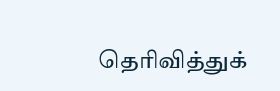தெரிவித்துக்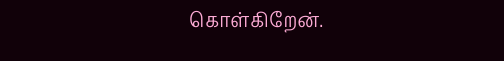கொள்கிறேன்.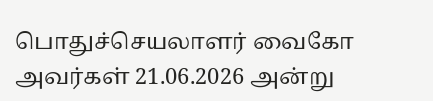பொதுச்செயலாளர் வைகோ அவர்கள் 21.06.2026 அன்று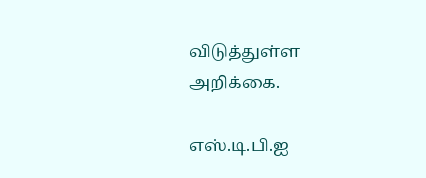விடுத்துள்ள அறிக்கை.

எஸ்.டி.பி.ஐ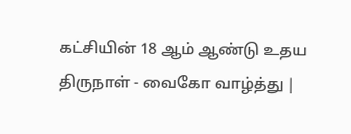கட்சியின் 18 ஆம் ஆண்டு உதய திருநாள் - வைகோ வாழ்த்து |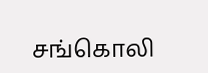சங்கொலி